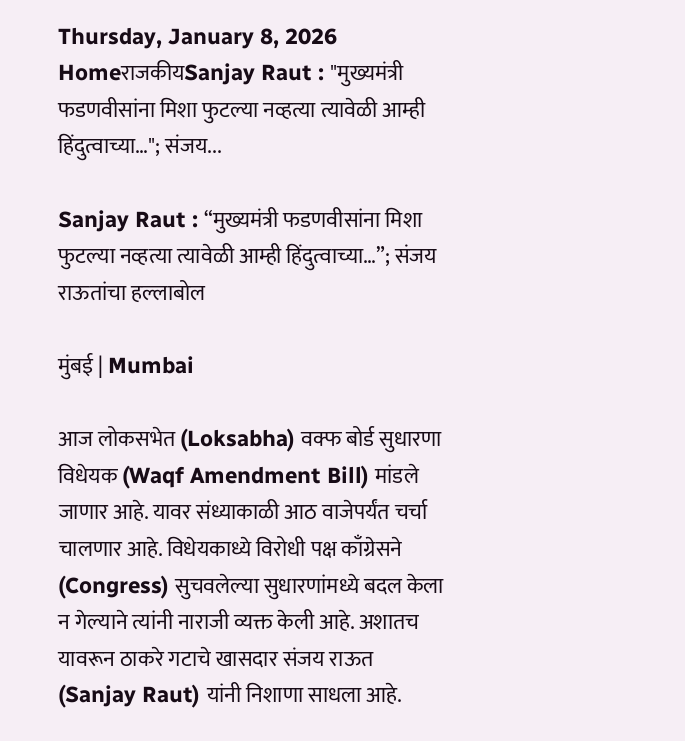Thursday, January 8, 2026
HomeराजकीयSanjay Raut : "मुख्यमंत्री फडणवीसांना मिशा फुटल्या नव्हत्या त्यावेळी आम्ही हिंदुत्वाच्या…"; संजय...

Sanjay Raut : “मुख्यमंत्री फडणवीसांना मिशा फुटल्या नव्हत्या त्यावेळी आम्ही हिंदुत्वाच्या…”; संजय राऊतांचा हल्लाबोल

मुंबई | Mumbai

आज लोकसभेत (Loksabha) वक्फ बोर्ड सुधारणा विधेयक (Waqf Amendment Bill) मांडले जाणार आहे. यावर संध्याकाळी आठ वाजेपर्यंत चर्चा चालणार आहे. विधेयकाध्ये विरोधी पक्ष काँग्रेसने (Congress) सुचवलेल्या सुधारणांमध्ये बदल केला न गेल्याने त्यांनी नाराजी व्यक्त केली आहे. अशातच यावरून ठाकरे गटाचे खासदार संजय राऊत (Sanjay Raut) यांनी निशाणा साधला आहे.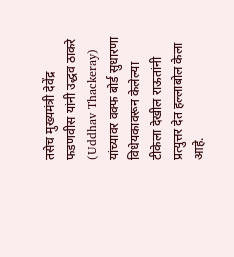तसेच मुख्यमंत्री देवेंद्र फडणवीस यांनी उद्धव ठाकरे (Uddhav Thackeray) यांच्यावर वक्फ बोर्ड सुधारणा विधेयकावरून केलेल्या टीकेला देखील राऊतांनी प्रत्युत्तर देत हल्लाबोल केला आहे.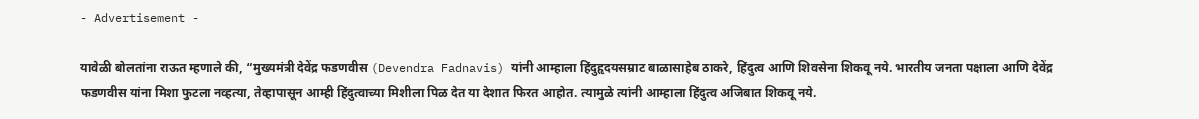- Advertisement -

यावेळी बोलतांना राऊत म्हणाले की, “मुख्यमंत्री देवेंद्र फडणवीस (Devendra Fadnavis) यांनी आम्हाला हिंदुहृदयसम्राट बाळासाहेब ठाकरे, हिंदुत्व आणि शिवसेना शिकवू नये. भारतीय जनता पक्षाला आणि देवेंद्र फडणवीस यांना मिशा फुटला नव्हत्या, तेव्हापासून आम्ही हिंदुत्वाच्या मिशीला पिळ देत या देशात फिरत आहोत. त्यामुळे त्यांनी आम्हाला हिंदुत्व अजिबात शिकवू नये.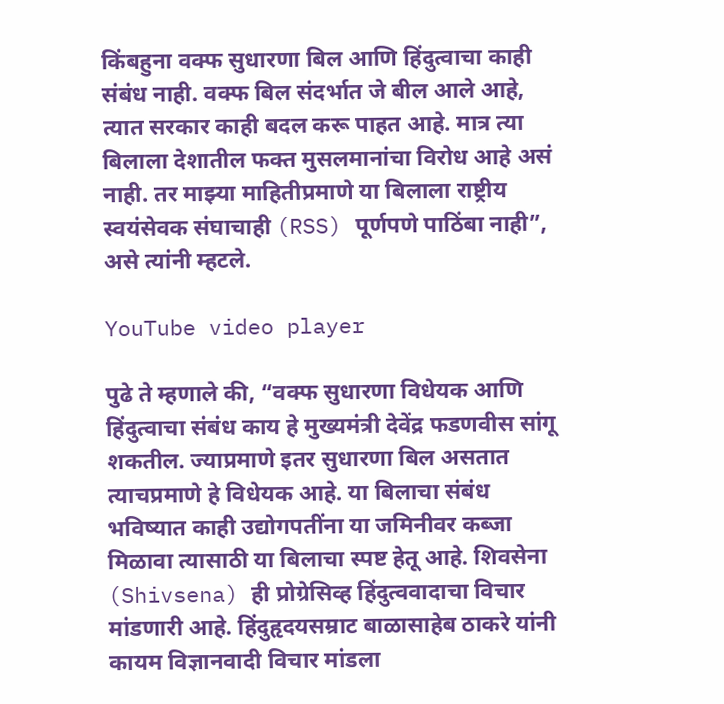किंबहुना वक्फ सुधारणा बिल आणि हिंदुत्वाचा काही संबंध नाही. वक्फ बिल संदर्भात जे बील आले आहे, त्यात सरकार काही बदल करू पाहत आहे. मात्र त्या बिलाला देशातील फक्त मुसलमानांचा विरोध आहे असं नाही. तर माझ्या माहितीप्रमाणे या बिलाला राष्ट्रीय स्वयंसेवक संघाचाही (RSS) पूर्णपणे पाठिंबा नाही”, असे त्यांनी म्हटले.

YouTube video player

पुढे ते म्हणाले की, “वक्फ सुधारणा विधेयक आणि हिंदुत्वाचा संबंध काय हे मुख्यमंत्री देवेंद्र फडणवीस सांगू शकतील. ज्याप्रमाणे इतर सुधारणा बिल असतात त्याचप्रमाणे हे विधेयक आहे. या बिलाचा संबंध भविष्यात काही उद्योगपतींना या जमिनीवर कब्जा मिळावा त्यासाठी या बिलाचा स्पष्ट हेतू आहे. शिवसेना (Shivsena) ही प्रोग्रेसिव्ह हिंदुत्ववादाचा विचार मांडणारी आहे. हिंदुहृदयसम्राट बाळासाहेब ठाकरे यांनी कायम विज्ञानवादी विचार मांडला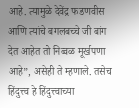आहे. त्यामुळे देवेंद्र फडणवीस आणि त्यांचे बगलबच्चे जी बांग देत आहेत तो निव्वळ मूर्खपणा आहे”, असेही ते म्हणाले. तसेच हिंदुत्त्व हे हिंदुत्त्वाच्या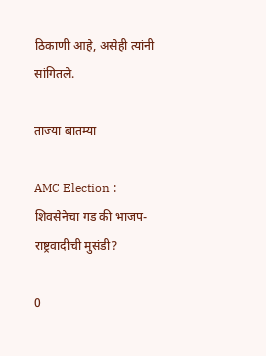ठिकाणी आहे, असेही त्यांनी सांगितले.

ताज्या बातम्या

AMC Election : शिवसेनेचा गड की भाजप-राष्ट्रवादीची मुसंडी?

0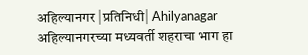अहिल्यानगर |प्रतिनिधी| Ahilyanagar अहिल्यानगरच्या मध्यवर्ती शहराचा भाग हा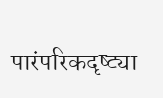पारंपरिकदृष्ट्या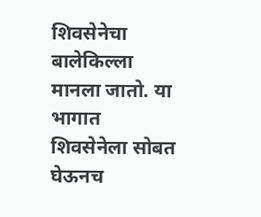शिवसेनेचा बालेकिल्ला मानला जातो. या भागात शिवसेनेला सोबत घेऊनच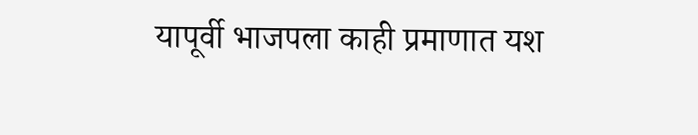यापूर्वी भाजपला काही प्रमाणात यश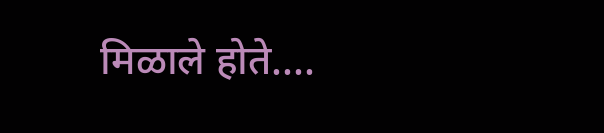मिळाले होते....